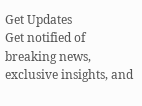Get Updates
Get notified of breaking news, exclusive insights, and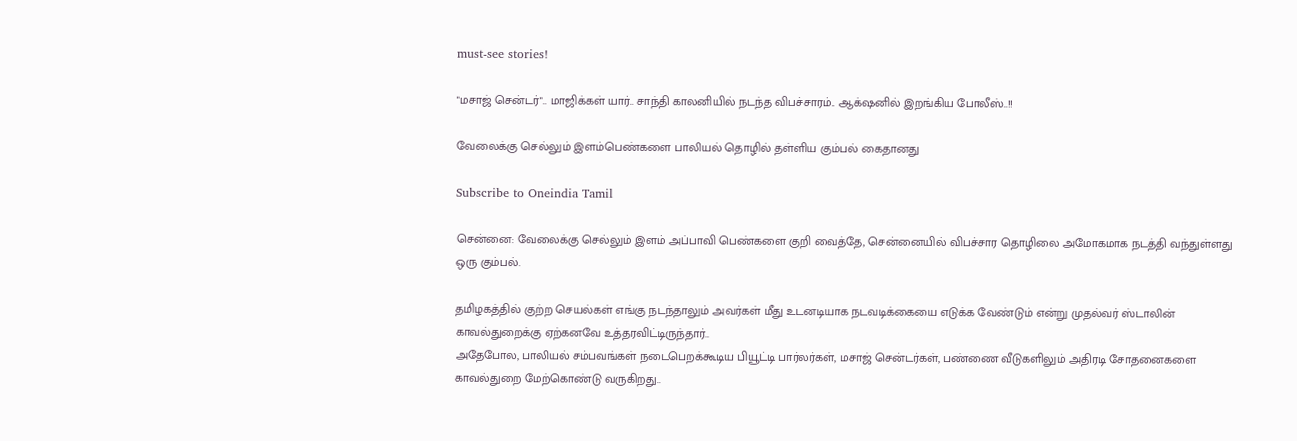must-see stories!

"மசாஜ் சென்டர்".. மாஜிக்கள் யார்.. சாந்தி காலனியில் நடந்த விபச்சாரம்.. ஆக்‌ஷனில் இறங்கிய போலீஸ்..!!

வேலைக்கு செல்லும் இளம்பெண்களை பாலியல் தொழில் தள்ளிய கும்பல் கைதானது

Subscribe to Oneindia Tamil

சென்னை: வேலைக்கு செல்லும் இளம் அப்பாவி பெண்களை குறி வைத்தே, சென்னையில் விபச்சார தொழிலை அமோகமாக நடத்தி வந்துள்ளது ஒரு கும்பல்.

தமிழகத்தில் குற்ற செயல்கள் எங்கு நடந்தாலும் அவர்கள் மீது உடனடியாக நடவடிக்கையை எடுக்க வேண்டும் என்று முதல்வர் ஸ்டாலின் காவல்துறைக்கு ஏற்கனவே உத்தரவிட்டிருந்தார்..
அதேபோல, பாலியல் சம்பவங்கள் நடைபெறக்கூடிய பியூட்டி பார்லர்கள், மசாஜ் சென்டர்கள், பண்ணை வீடுகளிலும் அதிரடி சோதனைகளை காவல்துறை மேற்கொண்டு வருகிறது..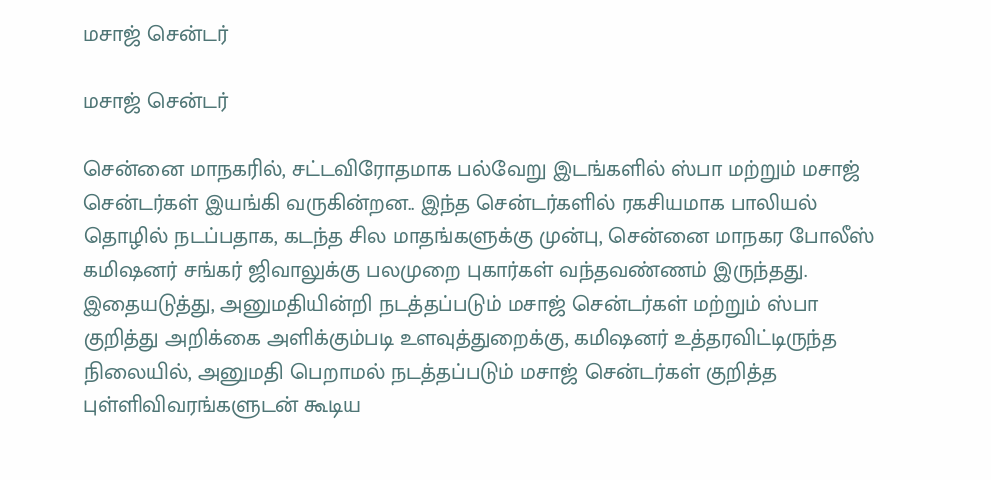மசாஜ் சென்டர்

மசாஜ் சென்டர்

சென்னை மாநகரில், சட்டவிரோதமாக பல்வேறு இடங்களில் ஸ்பா மற்றும் மசாஜ் சென்டர்கள் இயங்கி வருகின்றன.. இந்த சென்டர்களில் ரகசியமாக பாலியல் தொழில் நடப்பதாக, கடந்த சில மாதங்களுக்கு முன்பு, சென்னை மாநகர போலீஸ் கமிஷனர் சங்கர் ஜிவாலுக்கு பலமுறை புகார்கள் வந்தவண்ணம் இருந்தது. இதையடுத்து, அனுமதியின்றி நடத்தப்படும் மசாஜ் சென்டர்கள் மற்றும் ஸ்பா குறித்து அறிக்கை அளிக்கும்படி உளவுத்துறைக்கு, கமிஷனர் உத்தரவிட்டிருந்த நிலையில், அனுமதி பெறாமல் நடத்தப்படும் மசாஜ் சென்டர்கள் குறித்த புள்ளிவிவரங்களுடன் கூடிய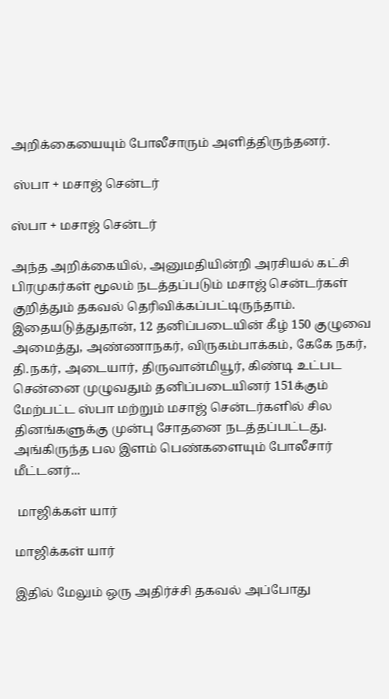அறிக்கையையும் போலீசாரும் அளித்திருந்தனர்.

 ஸ்பா + மசாஜ் சென்டர்

ஸ்பா + மசாஜ் சென்டர்

அந்த அறிக்கையில், அனுமதியின்றி அரசியல் கட்சி பிரமுகர்கள் மூலம் நடத்தப்படும் மசாஜ் சென்டர்கள் குறித்தும் தகவல் தெரிவிக்கப்பட்டிருந்தாம். இதையடுத்துதான், 12 தனிப்படையின் கீழ் 150 குழுவை அமைத்து, அண்ணாநகர், விருகம்பாக்கம், கேகே நகர், தி.நகர், அடையார், திருவான்மியூர், கிண்டி உட்பட சென்னை முழுவதும் தனிப்படையினர் 151க்கும் மேற்பட்ட ஸ்பா மற்றும் மசாஜ் சென்டர்களில் சில தினங்களுக்கு முன்பு சோதனை நடத்தப்பட்டது. அங்கிருந்த பல இளம் பெண்களையும் போலீசார் மீட்டனர்...

 மாஜிக்கள் யார்

மாஜிக்கள் யார்

இதில் மேலும் ஒரு அதிர்ச்சி தகவல் அப்போது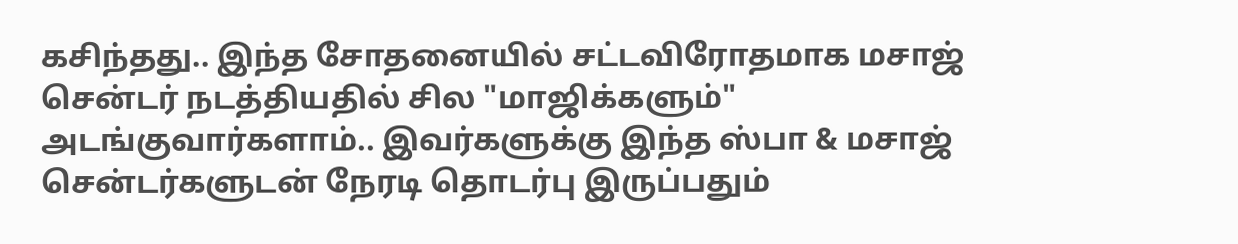கசிந்தது.. இந்த சோதனையில் சட்டவிரோதமாக மசாஜ் சென்டர் நடத்தியதில் சில "மாஜிக்களும்" அடங்குவார்களாம்.. இவர்களுக்கு இந்த ஸ்பா & மசாஜ் சென்டர்களுடன் நேரடி தொடர்பு இருப்பதும்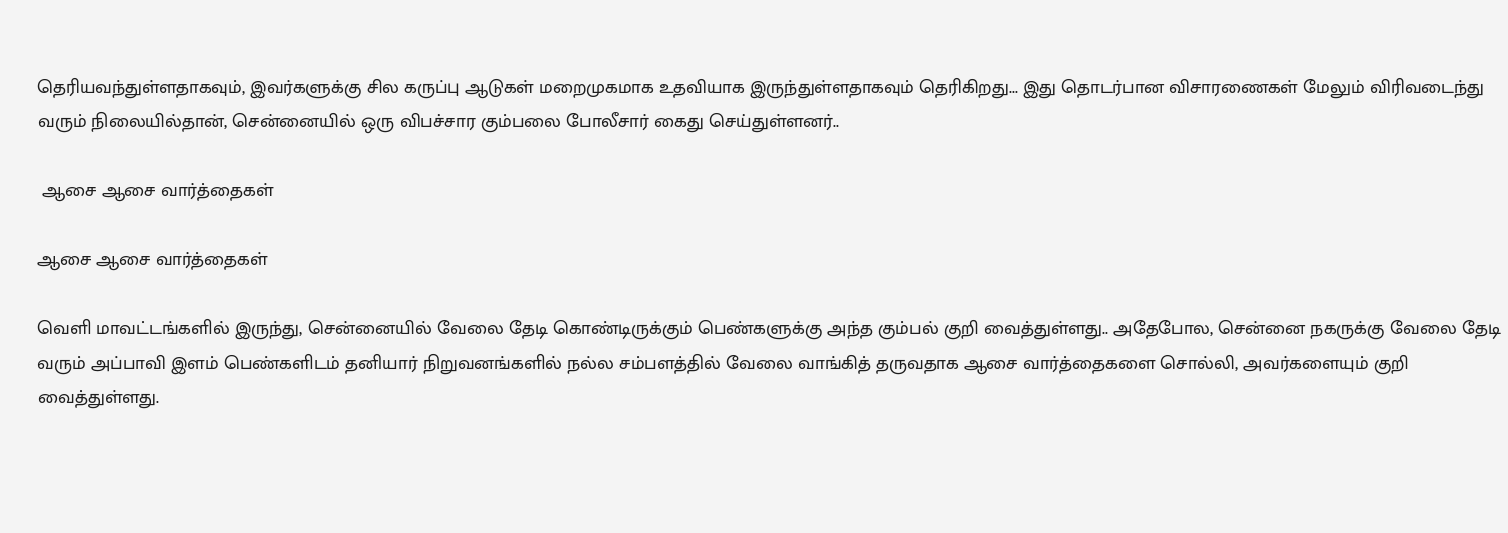தெரியவந்துள்ளதாகவும், இவர்களுக்கு சில கருப்பு ஆடுகள் மறைமுகமாக உதவியாக இருந்துள்ளதாகவும் தெரிகிறது... இது தொடர்பான விசாரணைகள் மேலும் விரிவடைந்து வரும் நிலையில்தான், சென்னையில் ஒரு விபச்சார கும்பலை போலீசார் கைது செய்துள்ளனர்..

 ஆசை ஆசை வார்த்தைகள்

ஆசை ஆசை வார்த்தைகள்

வெளி மாவட்டங்களில் இருந்து, சென்னையில் வேலை தேடி கொண்டிருக்கும் பெண்களுக்கு அந்த கும்பல் குறி வைத்துள்ளது.. அதேபோல, சென்னை நகருக்கு வேலை தேடி வரும் அப்பாவி இளம் பெண்களிடம் தனியார் நிறுவனங்களில் நல்ல சம்பளத்தில் வேலை வாங்கித் தருவதாக ஆசை வார்த்தைகளை சொல்லி, அவர்களையும் குறி வைத்துள்ளது.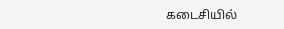கடைசியில்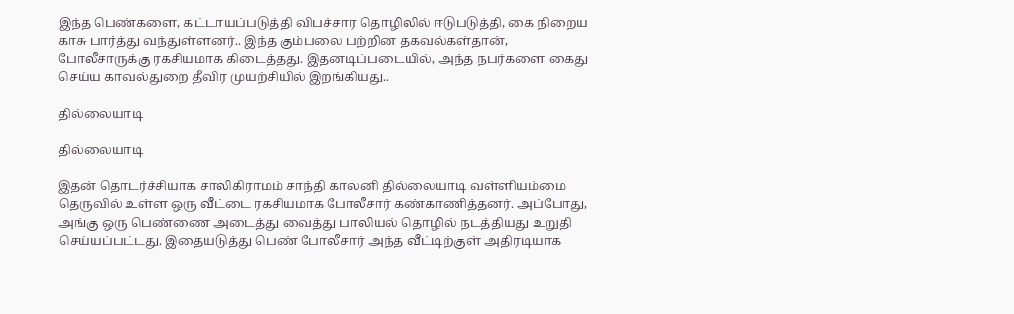இந்த பெண்களை, கட்டாயப்படுத்தி விபச்சார தொழிலில் ஈடுபடுத்தி, கை நிறைய காசு பார்த்து வந்துள்ளனர்.. இந்த கும்பலை பற்றின தகவல்கள்தான், போலீசாருக்கு ரகசியமாக கிடைத்தது. இதனடிப்படையில், அந்த நபர்களை கைது செய்ய காவல்துறை தீவிர முயற்சியில் இறங்கியது..

தில்லையாடி

தில்லையாடி

இதன் தொடர்ச்சியாக சாலிகிராமம் சாந்தி காலனி தில்லையாடி வள்ளியம்மை தெருவில் உள்ள ஒரு வீட்டை ரகசியமாக போலீசார் கண்காணித்தனர். அப்போது, அங்கு ஒரு பெண்ணை அடைத்து வைத்து பாலியல் தொழில் நடத்தியது உறுதி செய்யப்பட்டது. இதையடுத்து பெண் போலீசார் அந்த வீட்டிற்குள் அதிரடியாக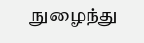நுழைந்து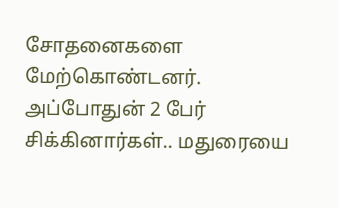சோதனைகளை மேற்கொண்டனர். அப்போதுன் 2 பேர் சிக்கினார்கள்.. மதுரையை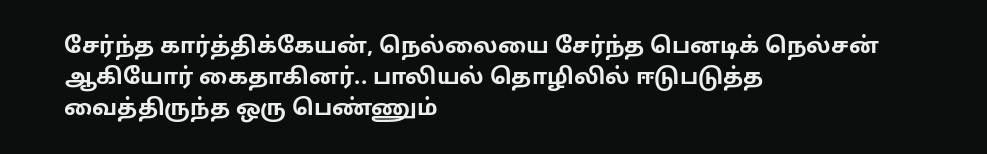சேர்ந்த கார்த்திக்கேயன், நெல்லையை சேர்ந்த பெனடிக் நெல்சன் ஆகியோர் கைதாகினர்.. பாலியல் தொழிலில் ஈடுபடுத்த வைத்திருந்த ஒரு பெண்ணும்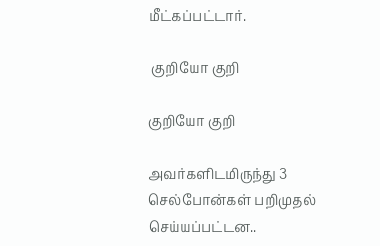மீட்கப்பட்டார்.

 குறியோ குறி

குறியோ குறி

அவர்களிடமிருந்து 3 செல்போன்கள் பறிமுதல் செய்யப்பட்டன..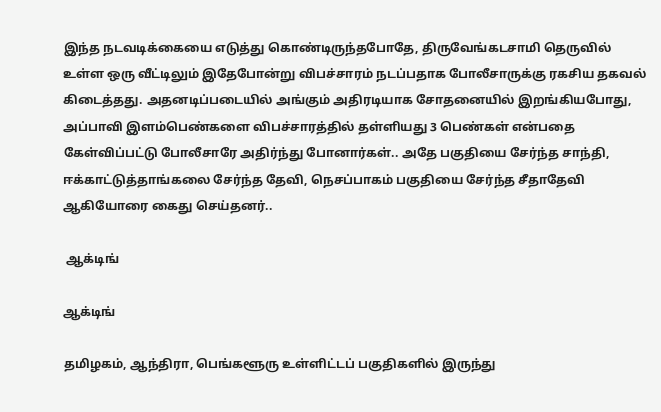இந்த நடவடிக்கையை எடுத்து கொண்டிருந்தபோதே, திருவேங்கடசாமி தெருவில் உள்ள ஒரு வீட்டிலும் இதேபோன்று விபச்சாரம் நடப்பதாக போலீசாருக்கு ரகசிய தகவல் கிடைத்தது. அதனடிப்படையில் அங்கும் அதிரடியாக சோதனையில் இறங்கியபோது, அப்பாவி இளம்பெண்களை விபச்சாரத்தில் தள்ளியது 3 பெண்கள் என்பதை கேள்விப்பட்டு போலீசாரே அதிர்ந்து போனார்கள்.. அதே பகுதியை சேர்ந்த சாந்தி, ஈக்காட்டுத்தாங்கலை சேர்ந்த தேவி, நெசப்பாகம் பகுதியை சேர்ந்த சீதாதேவி ஆகியோரை கைது செய்தனர்..

 ஆக்டிங்

ஆக்டிங்

தமிழகம், ஆந்திரா, பெங்களூரு உள்ளிட்டப் பகுதிகளில் இருந்து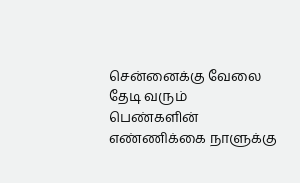சென்னைக்கு வேலை தேடி வரும் பெண்களின் எண்ணிக்கை நாளுக்கு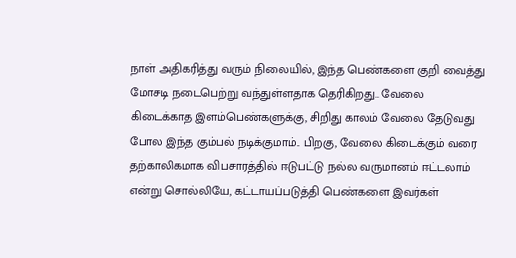நாள் அதிகரித்து வரும் நிலையில், இந்த பெண்களை குறி வைத்து மோசடி நடைபெற்று வந்துள்ளதாக தெரிகிறது.. வேலை கிடைக்காத இளம்பெண்களுக்கு, சிறிது காலம் வேலை தேடுவது போல இந்த கும்பல் நடிக்குமாம்.. பிறகு, வேலை கிடைக்கும் வரை தற்காலிகமாக விபசாரத்தில் ஈடுபட்டு நல்ல வருமானம் ஈட்டலாம் என்று சொல்லியே, கட்டாயப்படுத்தி பெண்களை இவர்கள்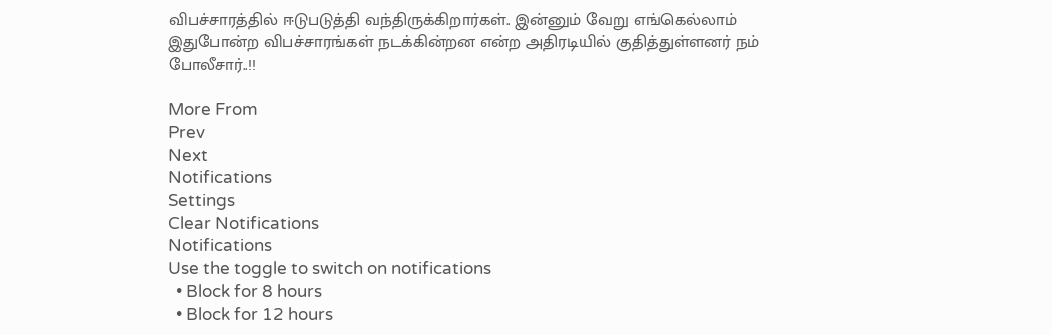விபச்சாரத்தில் ஈடுபடுத்தி வந்திருக்கிறார்கள்.. இன்னும் வேறு எங்கெல்லாம் இதுபோன்ற விபச்சாரங்கள் நடக்கின்றன என்ற அதிரடியில் குதித்துள்ளனர் நம் போலீசார்..!!

More From
Prev
Next
Notifications
Settings
Clear Notifications
Notifications
Use the toggle to switch on notifications
  • Block for 8 hours
  • Block for 12 hours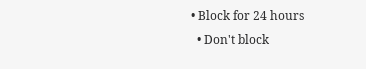• Block for 24 hours
  • Don't block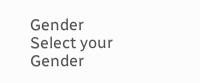Gender
Select your Gender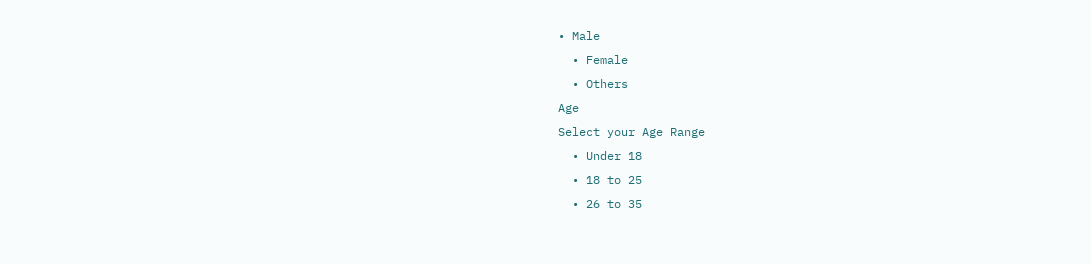• Male
  • Female
  • Others
Age
Select your Age Range
  • Under 18
  • 18 to 25
  • 26 to 35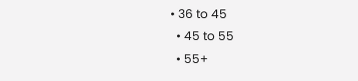• 36 to 45
  • 45 to 55
  • 55+